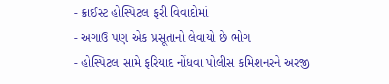- ક્રાઈસ્ટ હોસ્પિટલ ફરી વિવાદોમાં
- અગાઉ પણ એક પ્રસૂતાનો લેવાયો છે ભોગ
- હોસ્પિટલ સામે ફરિયાદ નોંધવા પોલીસ કમિશનરને અરજી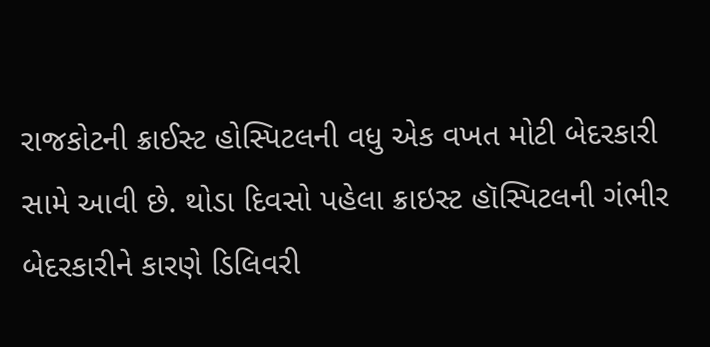રાજકોટની ક્રાઈસ્ટ હોસ્પિટલની વધુ એક વખત મોટી બેદરકારી સામે આવી છે. થોડા દિવસો પહેલા ક્રાઇસ્ટ હૉસ્પિટલની ગંભીર બેદરકારીને કારણે ડિલિવરી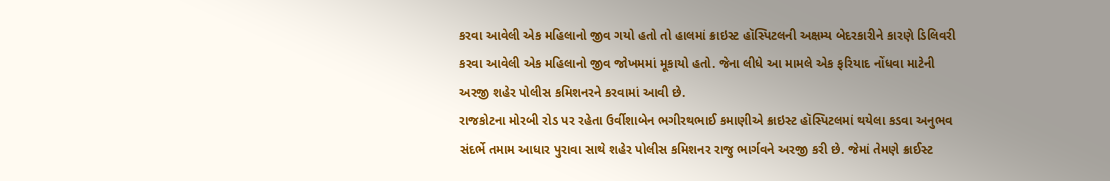કરવા આવેલી એક મહિલાનો જીવ ગયો હતો તો હાલમાં ક્રાઇસ્ટ હૉસ્પિટલની અક્ષમ્ય બેદરકારીને કારણે ડિલિવરી કરવા આવેલી એક મહિલાનો જીવ જોખમમાં મૂકાયો હતો. જેના લીધે આ મામલે એક ફરિયાદ નોંધવા માટેની અરજી શહેર પોલીસ કમિશનરને કરવામાં આવી છે.
રાજકોટના મોરબી રોડ પર રહેતા ઉર્વીશાબેન ભગીરથભાઈ કમાણીએ ક્રાઇસ્ટ હૉસ્પિટલમાં થયેલા કડવા અનુભવ સંદર્ભે તમામ આધાર પુરાવા સાથે શહેર પોલીસ કમિશનર રાજુ ભાર્ગવને અરજી કરી છે. જેમાં તેમણે ક્રાઈસ્ટ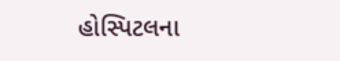હોસ્પિટલના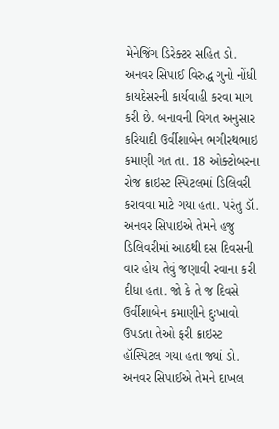મેનેજિંગ ડિરેક્ટર સહિત ડો. અનવર સિપાઈ વિરુદ્ધ ગુનો નોંધી કાયદેસરની કાર્યવાહી કરવા માગ કરી છે. બનાવની વિગત અનુસાર કરિયાદી ઉર્વીશાબેન ભગીરથભાઇ કમાણી ગત તા. 18 ઓક્ટોબરના રોજ ક્રાઇસ્ટ સ્પિટલમાં ડિલિવરી કરાવવા માટે ગયા હતા. પરંતુ ડૉ. અનવર સિપાઇએ તેમને હજુ ડિલિવરીમાં આઠથી દસ દિવસની વાર હોય તેવું જણાવી રવાના કરી દીધા હતા. જો કે તે જ દિવસે ઉર્વીશાબેન કમાણીને દુઃખાવો ઉપડતા તેઓ ફરી ક્રાઇસ્ટ હૉસ્પિટલ ગયા હતા જ્યાં ડો. અનવર સિપાઈએ તેમને દાખલ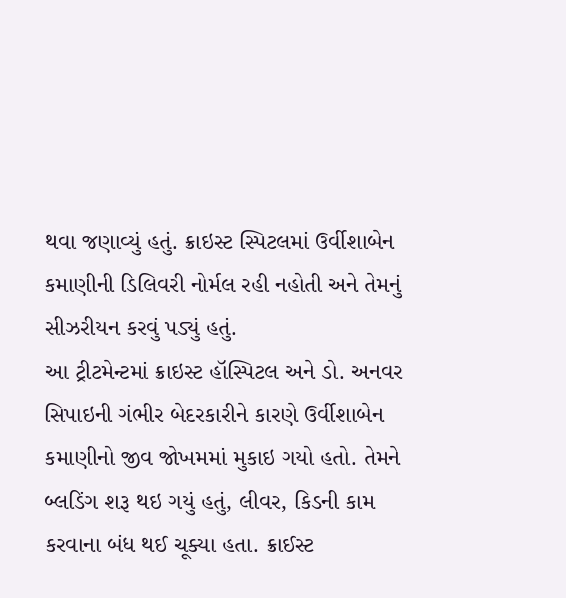થવા જણાવ્યું હતું. ક્રાઇસ્ટ સ્પિટલમાં ઉર્વીશાબેન કમાણીની ડિલિવરી નોર્મલ રહી નહોતી અને તેમનું સીઝરીયન કરવું પડ્યું હતું.
આ ટ્રીટમેન્ટમાં ક્રાઇસ્ટ હૉસ્પિટલ અને ડો. અનવર સિપાઇની ગંભીર બેદરકારીને કારણે ઉર્વીશાબેન કમાણીનો જીવ જોખમમાં મુકાઇ ગયો હતો. તેમને બ્લડિંગ શરૂ થઇ ગયું હતું, લીવર, કિડની કામ કરવાના બંધ થઈ ચૂક્યા હતા. ક્રાઈસ્ટ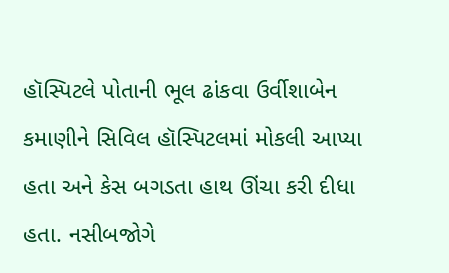હૉસ્પિટલે પોતાની ભૂલ ઢાંકવા ઉર્વીશાબેન કમાણીને સિવિલ હૉસ્પિટલમાં મોકલી આપ્યા હતા અને કેસ બગડતા હાથ ઊંચા કરી દીધા હતા. નસીબજોગે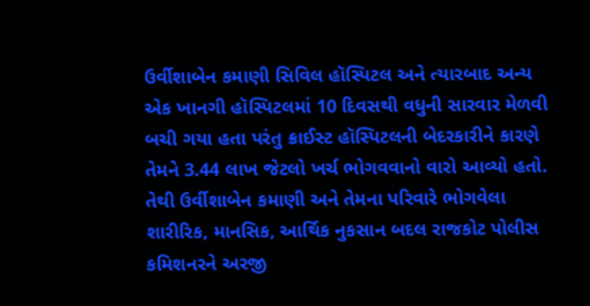ઉર્વીશાબેન કમાણી સિવિલ હૉસ્પિટલ અને ત્યારબાદ અન્ય એક ખાનગી હૉસ્પિટલમાં 10 દિવસથી વધુની સારવાર મેળવી બચી ગયા હતા પરંતુ ક્રાઈસ્ટ હૉસ્પિટલની બેદરકારીને કારણે તેમને 3.44 લાખ જેટલો ખર્ચ ભોગવવાનો વારો આવ્યો હતો. તેથી ઉર્વીશાબેન કમાણી અને તેમના પરિવારે ભોગવેલા શારીરિક, માનસિક, આર્થિક નુકસાન બદલ રાજકોટ પોલીસ કમિશનરને અરજી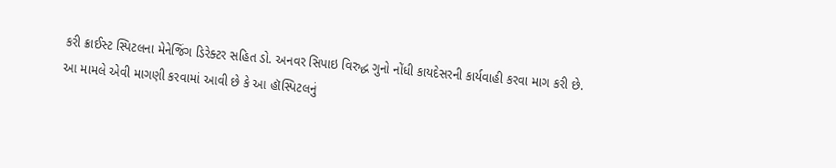કરી ક્રાઈસ્ટ સ્પિટલના મેનેજિંગ ડિરેક્ટર સહિત ડો. અનવર સિપાઇ વિરુદ્ધ ગુનો નોંધી કાયદેસરની કાર્યવાહી કરવા માગ કરી છે.
આ મામલે એવી માગણી કરવામાં આવી છે કે આ હૉસ્પિટલનું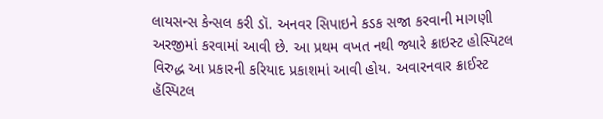લાયસન્સ કેન્સલ કરી ડૉ. અનવર સિપાઇને કડક સજા કરવાની માગણી અરજીમાં કરવામાં આવી છે. આ પ્રથમ વખત નથી જ્યારે ક્રાઇસ્ટ હોસ્પિટલ વિરુદ્ધ આ પ્રકારની કરિયાદ પ્રકાશમાં આવી હોય. અવારનવાર ક્રાઈસ્ટ હૅસ્પિટલ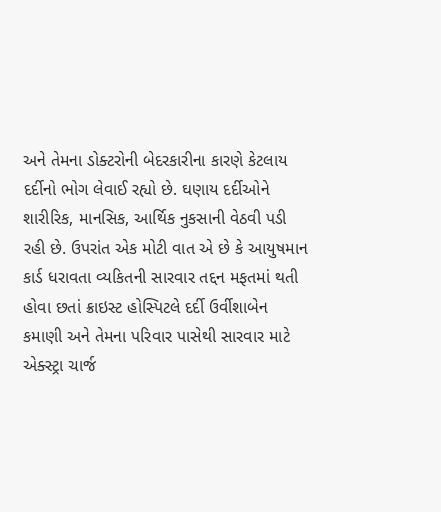અને તેમના ડોક્ટરોની બેદરકારીના કારણે કેટલાય દર્દીનો ભોગ લેવાઈ રહ્યો છે. ઘણાય દર્દીઓને શારીરિક, માનસિક, આર્થિક નુકસાની વેઠવી પડી રહી છે. ઉપરાંત એક મોટી વાત એ છે કે આયુષમાન કાર્ડ ધરાવતા વ્યકિતની સારવાર તદ્દન મફતમાં થતી હોવા છતાં ક્રાઇસ્ટ હોસ્પિટલે દર્દી ઉર્વીશાબેન કમાણી અને તેમના પરિવાર પાસેથી સારવાર માટે એક્સ્ટ્રા ચાર્જ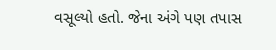વસૂલ્યો હતો. જેના અંગે પણ તપાસ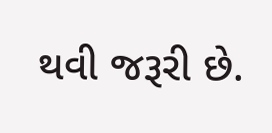થવી જરૂરી છે.